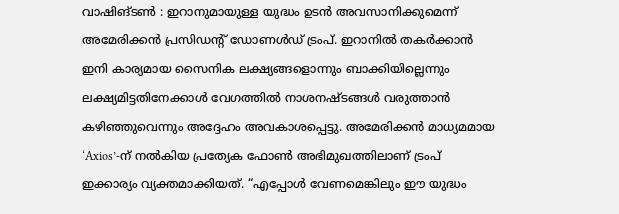വാഷിങ്ടൺ : ഇറാനുമായുള്ള യുദ്ധം ഉടൻ അവസാനിക്കുമെന്ന് അമേരിക്കൻ പ്രസിഡന്റ് ഡോണൾഡ് ട്രംപ്. ഇറാനിൽ തകർക്കാൻ ഇനി കാര്യമായ സൈനിക ലക്ഷ്യങ്ങളൊന്നും ബാക്കിയില്ലെന്നും ലക്ഷ്യമിട്ടതിനേക്കാൾ വേഗത്തിൽ നാശനഷ്ടങ്ങൾ വരുത്താൻ കഴിഞ്ഞുവെന്നും അദ്ദേഹം അവകാശപ്പെട്ടു. അമേരിക്കൻ മാധ്യമമായ ‘Axios’-ന് നൽകിയ പ്രത്യേക ഫോൺ അഭിമുഖത്തിലാണ് ട്രംപ് ഇക്കാര്യം വ്യക്തമാക്കിയത്. “എപ്പോൾ വേണമെങ്കിലും ഈ യുദ്ധം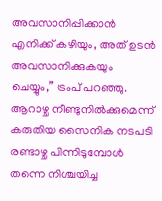അവസാനിപ്പിക്കാൻ എനിക്ക് കഴിയും, അത് ഉടൻ അവസാനിക്കുകയും ചെയ്യും,” ട്രംപ് പറഞ്ഞു. ആറാഴ്ച നീണ്ടുനിൽക്കുമെന്ന് കരുതിയ സൈനിക നടപടി രണ്ടാഴ്ച പിന്നിടുമ്പോൾ തന്നെ നിശ്ചയിച്ച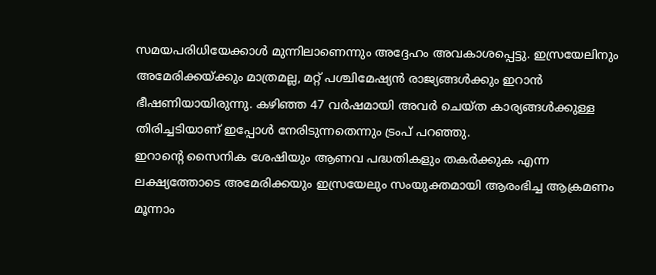സമയപരിധിയേക്കാൾ മുന്നിലാണെന്നും അദ്ദേഹം അവകാശപ്പെട്ടു. ഇസ്രയേലിനും അമേരിക്കയ്ക്കും മാത്രമല്ല, മറ്റ് പശ്ചിമേഷ്യൻ രാജ്യങ്ങൾക്കും ഇറാൻ ഭീഷണിയായിരുന്നു. കഴിഞ്ഞ 47 വർഷമായി അവർ ചെയ്ത കാര്യങ്ങൾക്കുള്ള തിരിച്ചടിയാണ് ഇപ്പോൾ നേരിടുന്നതെന്നും ട്രംപ് പറഞ്ഞു.
ഇറാന്റെ സൈനിക ശേഷിയും ആണവ പദ്ധതികളും തകർക്കുക എന്ന ലക്ഷ്യത്തോടെ അമേരിക്കയും ഇസ്രയേലും സംയുക്തമായി ആരംഭിച്ച ആക്രമണം മൂന്നാം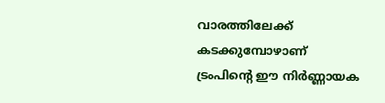വാരത്തിലേക്ക് കടക്കുമ്പോഴാണ് ട്രംപിന്റെ ഈ നിർണ്ണായക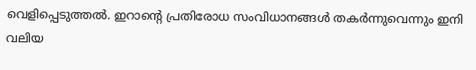വെളിപ്പെടുത്തൽ. ഇറാന്റെ പ്രതിരോധ സംവിധാനങ്ങൾ തകർന്നുവെന്നും ഇനി വലിയ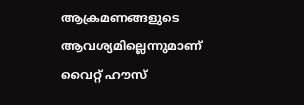ആക്രമണങ്ങളുടെ ആവശ്യമില്ലെന്നുമാണ് വൈറ്റ് ഹൗസ്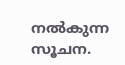നൽകുന്ന സൂചന.